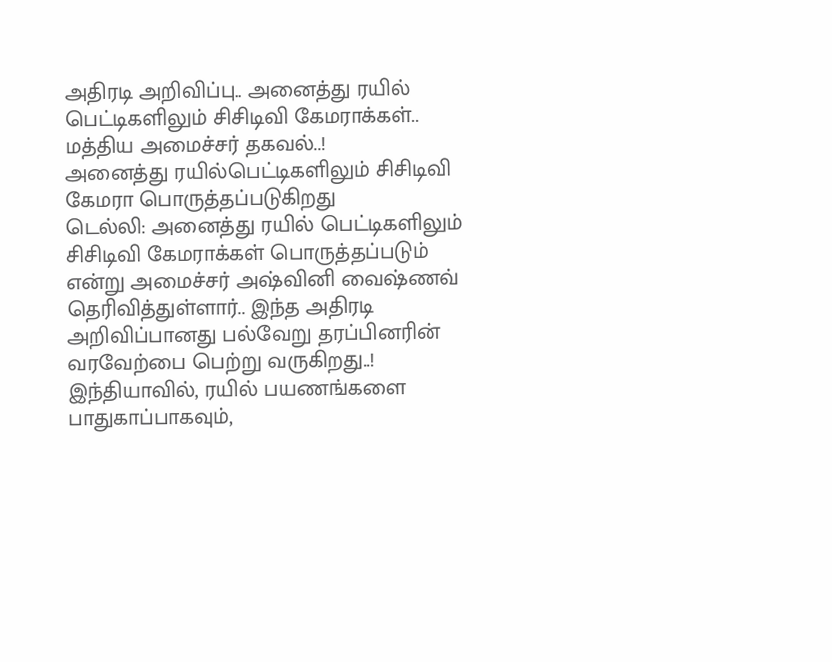அதிரடி அறிவிப்பு.. அனைத்து ரயில் பெட்டிகளிலும் சிசிடிவி கேமராக்கள்.. மத்திய அமைச்சர் தகவல்..!
அனைத்து ரயில்பெட்டிகளிலும் சிசிடிவி கேமரா பொருத்தப்படுகிறது
டெல்லி: அனைத்து ரயில் பெட்டிகளிலும் சிசிடிவி கேமராக்கள் பொருத்தப்படும் என்று அமைச்சர் அஷ்வினி வைஷ்ணவ் தெரிவித்துள்ளார்.. இந்த அதிரடி அறிவிப்பானது பல்வேறு தரப்பினரின் வரவேற்பை பெற்று வருகிறது..!
இந்தியாவில், ரயில் பயணங்களை பாதுகாப்பாகவும்,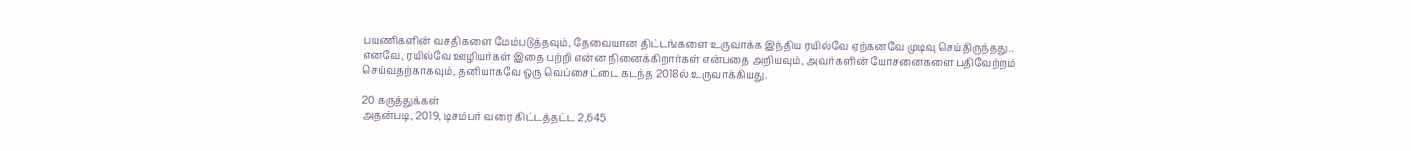பயணிகளின் வசதிகளை மேம்படுத்தவும், தேவையான திட்டங்களை உருவாக்க இந்திய ரயில்வே ஏற்கனவே முடிவு செய்திருந்தது..
எனவே, ரயில்வே ஊழியர்கள் இதை பற்றி என்ன நினைக்கிறார்கள் என்பதை அறியவும், அவர்களின் யோசனைகளை பதிவேற்றம் செய்வதற்காகவும், தனியாகவே ஒரு வெப்சைட்டை கடந்த 2018ல் உருவாக்கியது.

20 கருத்துக்கள்
அதன்படி, 2019, டிசம்பர் வரை கிட்டத்தட்ட 2,645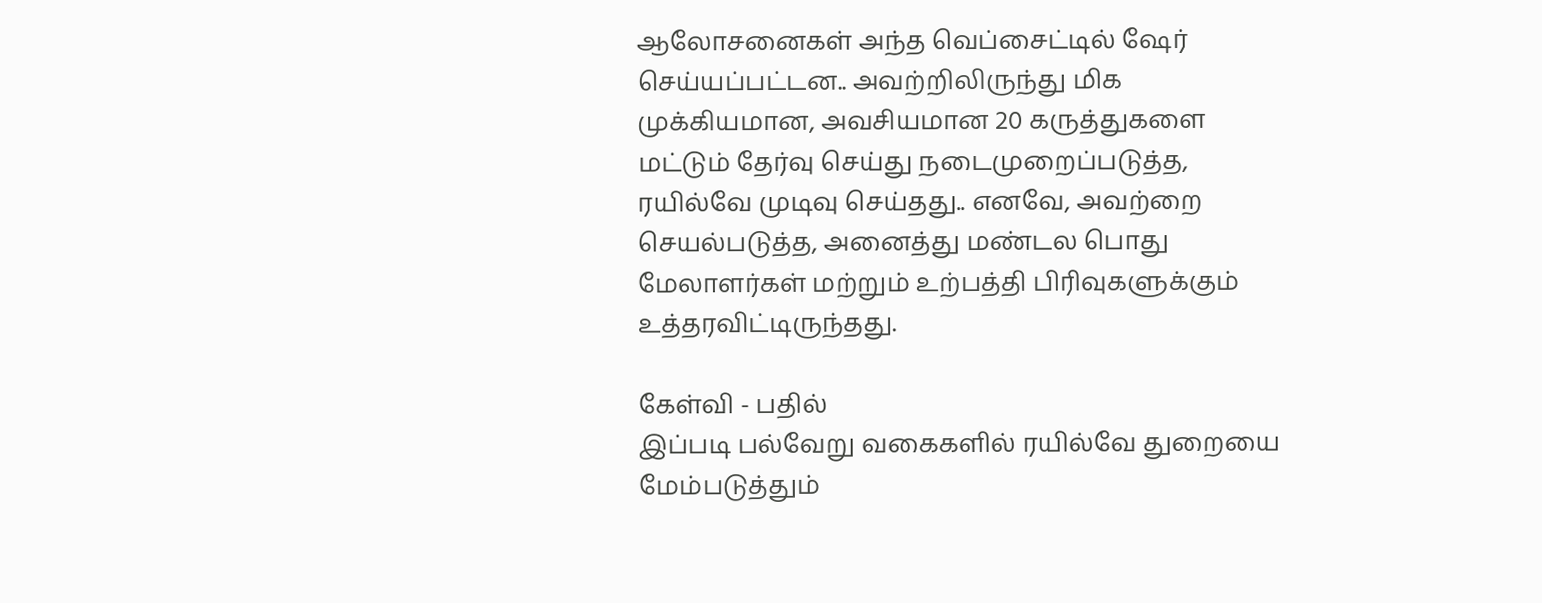ஆலோசனைகள் அந்த வெப்சைட்டில் ஷேர் செய்யப்பட்டன.. அவற்றிலிருந்து மிக முக்கியமான, அவசியமான 20 கருத்துகளை மட்டும் தேர்வு செய்து நடைமுறைப்படுத்த, ரயில்வே முடிவு செய்தது.. எனவே, அவற்றை செயல்படுத்த, அனைத்து மண்டல பொது மேலாளர்கள் மற்றும் உற்பத்தி பிரிவுகளுக்கும் உத்தரவிட்டிருந்தது.

கேள்வி - பதில்
இப்படி பல்வேறு வகைகளில் ரயில்வே துறையை மேம்படுத்தும்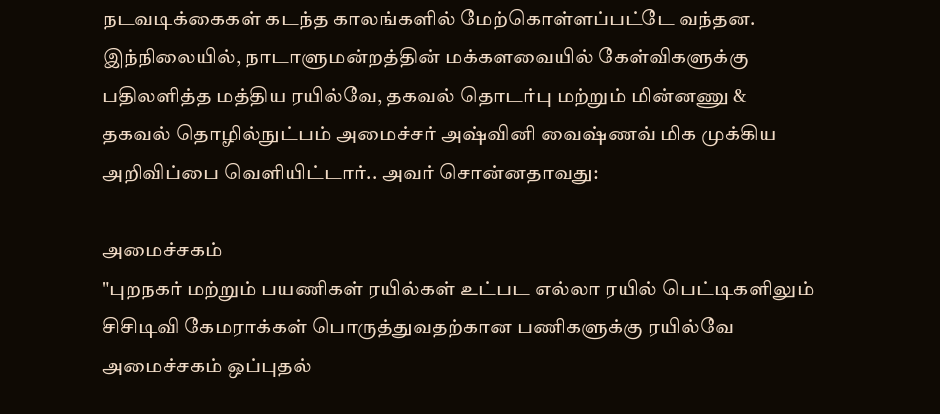நடவடிக்கைகள் கடந்த காலங்களில் மேற்கொள்ளப்பட்டே வந்தன. இந்நிலையில், நாடாளுமன்றத்தின் மக்களவையில் கேள்விகளுக்கு பதிலளித்த மத்திய ரயில்வே, தகவல் தொடர்பு மற்றும் மின்னணு & தகவல் தொழில்நுட்பம் அமைச்சர் அஷ்வினி வைஷ்ணவ் மிக முக்கிய அறிவிப்பை வெளியிட்டார்.. அவர் சொன்னதாவது:

அமைச்சகம்
"புறநகர் மற்றும் பயணிகள் ரயில்கள் உட்பட எல்லா ரயில் பெட்டிகளிலும் சிசிடிவி கேமராக்கள் பொருத்துவதற்கான பணிகளுக்கு ரயில்வே அமைச்சகம் ஒப்புதல்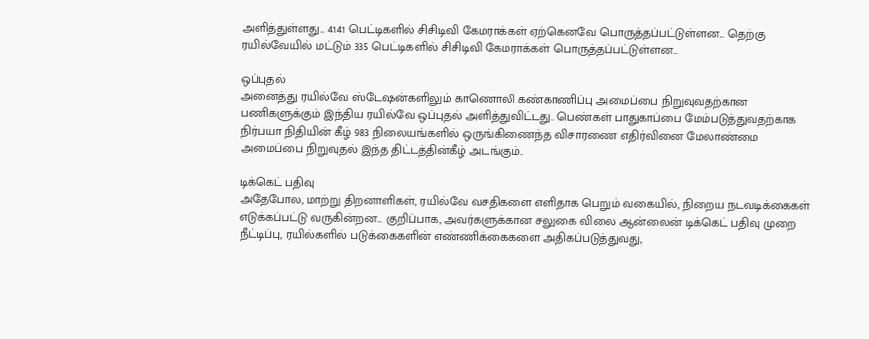அளித்துள்ளது... 4141 பெட்டிகளில் சிசிடிவி கேமராக்கள் ஏற்கெனவே பொருத்தப்பட்டுள்ளன... தெற்கு ரயில்வேயில் மட்டும் 335 பெட்டிகளில் சிசிடிவி கேமராக்கள் பொருத்தப்பட்டுள்ளன...

ஒப்புதல்
அனைத்து ரயில்வே ஸ்டேஷன்களிலும் காணொலி கண்காணிப்பு அமைப்பை நிறுவுவதற்கான பணிகளுக்கும் இந்திய ரயில்வே ஒப்புதல் அளித்துவிட்டது.. பெண்கள் பாதுகாப்பை மேம்படுத்துவதற்காக நிர்பயா நிதியின் கீழ் 983 நிலையங்களில் ஒருங்கிணைந்த விசாரணை எதிர்வினை மேலாண்மை அமைப்பை நிறுவுதல் இந்த திட்டத்தின்கீழ் அடங்கும்..

டிக்கெட் பதிவு
அதேபோல, மாற்று திறனாளிகள், ரயில்வே வசதிகளை எளிதாக பெறும் வகையில், நிறைய நடவடிக்கைகள் எடுக்கப்பட்டு வருகின்றன... குறிப்பாக, அவர்களுக்கான சலுகை விலை ஆன்லைன் டிக்கெட் பதிவு முறை நீட்டிப்பு, ரயில்களில் படுக்கைகளின் எண்ணிக்கைகளை அதிகப்படுத்துவது,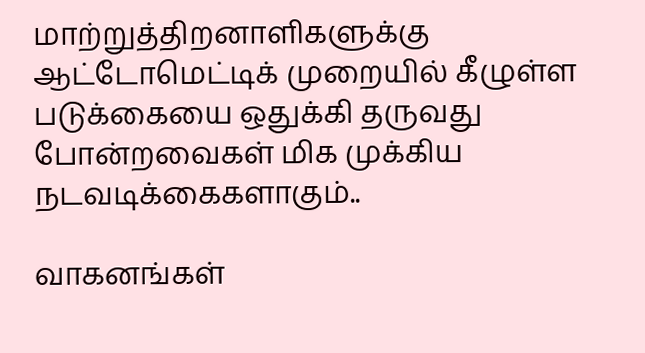மாற்றுத்திறனாளிகளுக்கு ஆட்டோமெட்டிக் முறையில் கீழுள்ள படுக்கையை ஒதுக்கி தருவது போன்றவைகள் மிக முக்கிய நடவடிக்கைகளாகும்..

வாகனங்கள்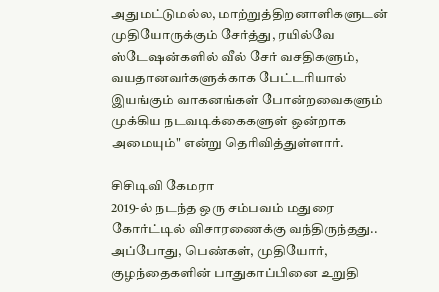அதுமட்டுமல்ல, மாற்றுத்திறனாளிகளுடன் முதியோருக்கும் சேர்த்து, ரயில்வே ஸ்டேஷன்களில் வீல் சேர் வசதிகளும், வயதானவர்களுக்காக பேட்டரியால் இயங்கும் வாகனங்கள் போன்றவைகளும் முக்கிய நடவடிக்கைகளுள் ஒன்றாக அமையும்" என்று தெரிவித்துள்ளார்.

சிசிடிவி கேமரா
2019-ல் நடந்த ஒரு சம்பவம் மதுரை கோர்ட்டில் விசாரணைக்கு வந்திருந்தது.. அப்போது, பெண்கள், முதியோர், குழந்தைகளின் பாதுகாப்பினை உறுதி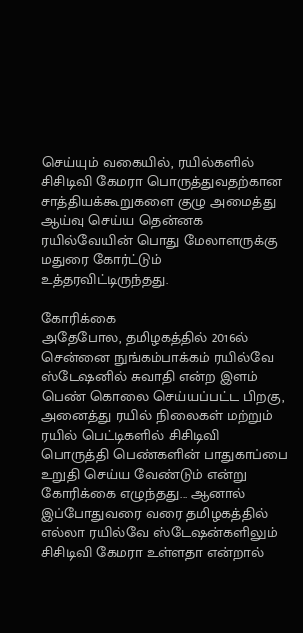செய்யும் வகையில், ரயில்களில் சிசிடிவி கேமரா பொருத்துவதற்கான சாத்தியக்கூறுகளை குழு அமைத்து ஆய்வு செய்ய தென்னக ரயில்வேயின் பொது மேலாளருக்கு மதுரை கோர்ட்டும் உத்தரவிட்டிருந்தது.

கோரிக்கை
அதேபோல, தமிழகத்தில் 2016ல் சென்னை நுங்கம்பாக்கம் ரயில்வே ஸ்டேஷனில் சுவாதி என்ற இளம் பெண் கொலை செய்யப்பட்ட பிறகு, அனைத்து ரயில் நிலைகள் மற்றும் ரயில் பெட்டிகளில் சிசிடிவி பொருத்தி பெண்களின் பாதுகாப்பை உறுதி செய்ய வேண்டும் என்று கோரிக்கை எழுந்தது... ஆனால் இப்போதுவரை வரை தமிழகத்தில் எல்லா ரயில்வே ஸ்டேஷன்களிலும் சிசிடிவி கேமரா உள்ளதா என்றால்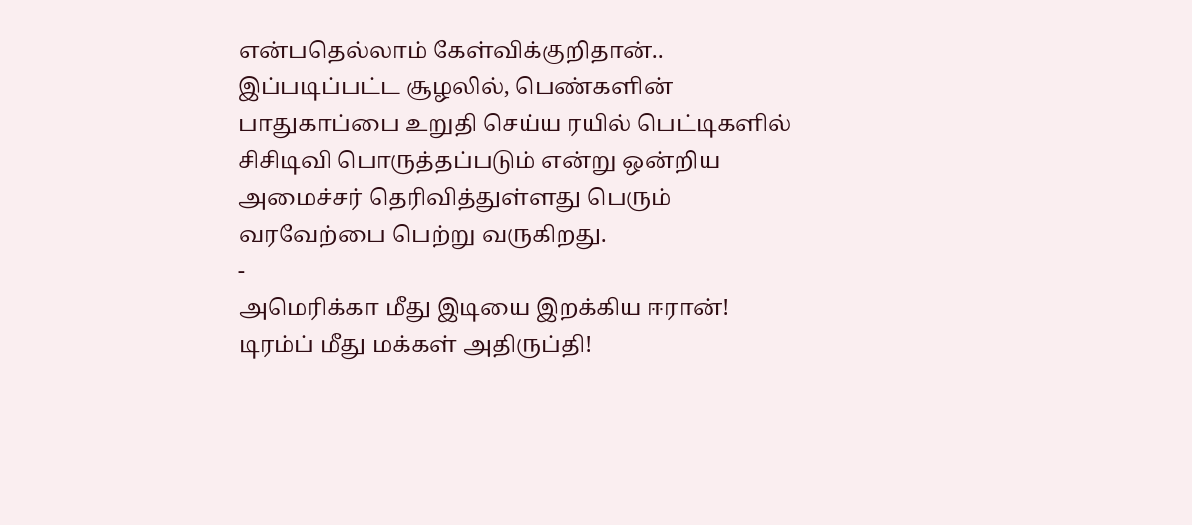என்பதெல்லாம் கேள்விக்குறிதான்.. இப்படிப்பட்ட சூழலில், பெண்களின் பாதுகாப்பை உறுதி செய்ய ரயில் பெட்டிகளில் சிசிடிவி பொருத்தப்படும் என்று ஒன்றிய அமைச்சர் தெரிவித்துள்ளது பெரும் வரவேற்பை பெற்று வருகிறது.
-
அமெரிக்கா மீது இடியை இறக்கிய ஈரான்! டிரம்ப் மீது மக்கள் அதிருப்தி!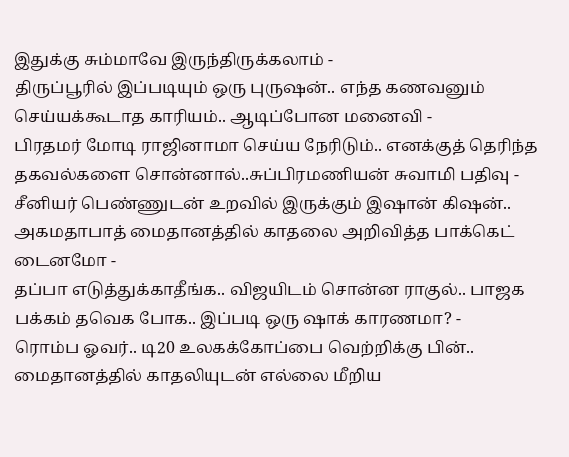இதுக்கு சும்மாவே இருந்திருக்கலாம் -
திருப்பூரில் இப்படியும் ஒரு புருஷன்.. எந்த கணவனும் செய்யக்கூடாத காரியம்.. ஆடிப்போன மனைவி -
பிரதமர் மோடி ராஜினாமா செய்ய நேரிடும்.. எனக்குத் தெரிந்த தகவல்களை சொன்னால்..சுப்பிரமணியன் சுவாமி பதிவு -
சீனியர் பெண்ணுடன் உறவில் இருக்கும் இஷான் கிஷன்.. அகமதாபாத் மைதானத்தில் காதலை அறிவித்த பாக்கெட் டைனமோ -
தப்பா எடுத்துக்காதீங்க.. விஜயிடம் சொன்ன ராகுல்.. பாஜக பக்கம் தவெக போக.. இப்படி ஒரு ஷாக் காரணமா? -
ரொம்ப ஓவர்.. டி20 உலகக்கோப்பை வெற்றிக்கு பின்.. மைதானத்தில் காதலியுடன் எல்லை மீறிய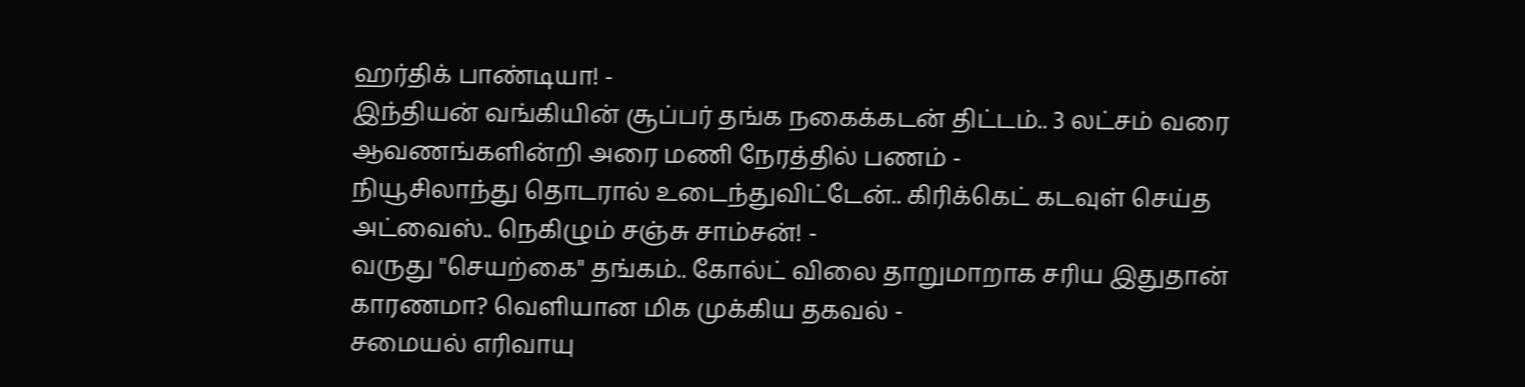ஹர்திக் பாண்டியா! -
இந்தியன் வங்கியின் சூப்பர் தங்க நகைக்கடன் திட்டம்.. 3 லட்சம் வரை ஆவணங்களின்றி அரை மணி நேரத்தில் பணம் -
நியூசிலாந்து தொடரால் உடைந்துவிட்டேன்.. கிரிக்கெட் கடவுள் செய்த அட்வைஸ்.. நெகிழும் சஞ்சு சாம்சன்! -
வருது "செயற்கை" தங்கம்.. கோல்ட் விலை தாறுமாறாக சரிய இதுதான் காரணமா? வெளியான மிக முக்கிய தகவல் -
சமையல் எரிவாயு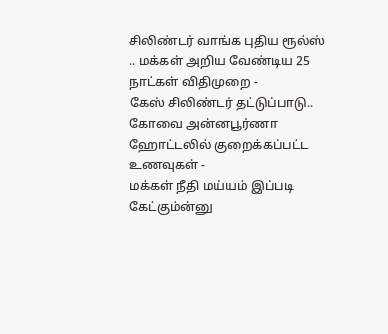சிலிண்டர் வாங்க புதிய ரூல்ஸ் .. மக்கள் அறிய வேண்டிய 25 நாட்கள் விதிமுறை -
கேஸ் சிலிண்டர் தட்டுப்பாடு.. கோவை அன்னபூர்ணா ஹோட்டலில் குறைக்கப்பட்ட உணவுகள் -
மக்கள் நீதி மய்யம் இப்படி கேட்கும்ன்னு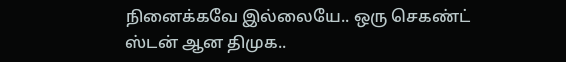நினைக்கவே இல்லையே.. ஒரு செகண்ட் ஸ்டன் ஆன திமுக..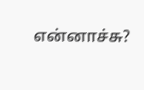என்னாச்சு?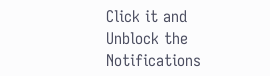Click it and Unblock the Notifications